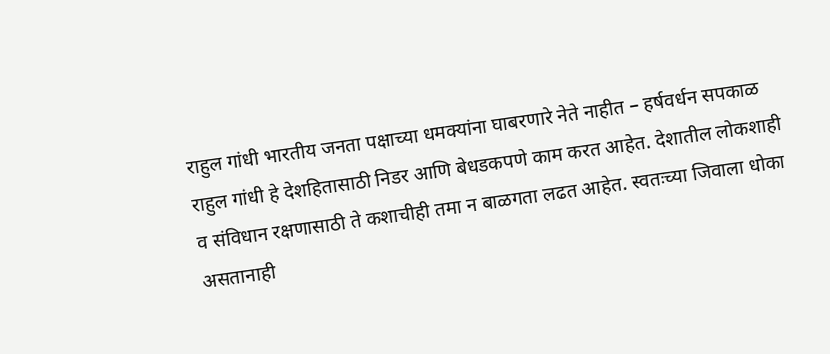राहुल गांधी भारतीय जनता पक्षाच्या धमक्यांना घाबरणारे नेते नाहीत – हर्षवर्धन सपकाळ
राहुल गांधी हे देशहितासाठी निडर आणि बेधडकपणे काम करत आहेत. देशातील लोकशाही व संविधान रक्षणासाठी ते कशाचीही तमा न बाळगता लढत आहेत. स्वतःच्या जिवाला धोका असतानाही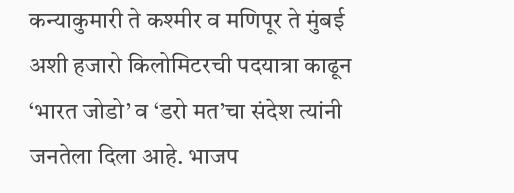कन्याकुमारी ते कश्मीर व मणिपूर ते मुंबई अशी हजारो किलोमिटरची पदयात्रा काढून ‘भारत जोडो’ व ‘डरो मत’चा संदेश त्यांनी जनतेला दिला आहे. भाजप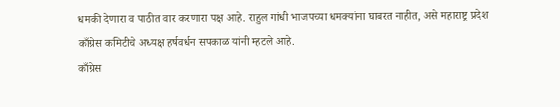धमकी देणारा व पाठीत वार करणारा पक्ष आहे. राहुल गांधी भाजपच्या धमक्यांना घाबरत नाहीत, असे महाराष्ट्र प्रदेश काँग्रेस कमिटीचे अध्यक्ष हर्षवर्धन सपकाळ यांनी म्हटले आहे.
काँग्रेस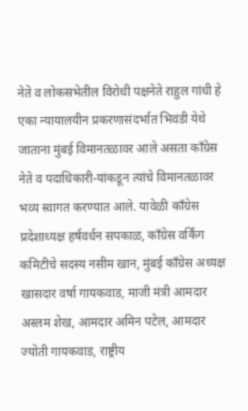नेते व लोकसभेतील विरोधी पक्षनेते राहुल गांधी हे एका न्यायालयीन प्रकरणासंदर्भात भिवंडी येथे जाताना मुंबई विमानतळावर आले असता काँग्रेस नेते व पदाधिकारी-यांकडून त्यांचे विमानतळावर भव्य स्वागत करण्यात आले. यावेळी काँग्रेस प्रदेशाध्यक्ष हर्षवर्धन सपकाळ, काँग्रेस वर्किंग कमिटीचे सदस्य नसीम खान, मुंबई काँग्रेस अध्यक्ष खासदार वर्षा गायकवाड, माजी मंत्री आमदार अस्लम शेख, आमदार अमिन पटेल, आमदार ज्योती गायकवाड, राष्ट्रीय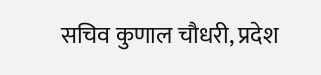सचिव कुणाल चौधरी, प्रदेश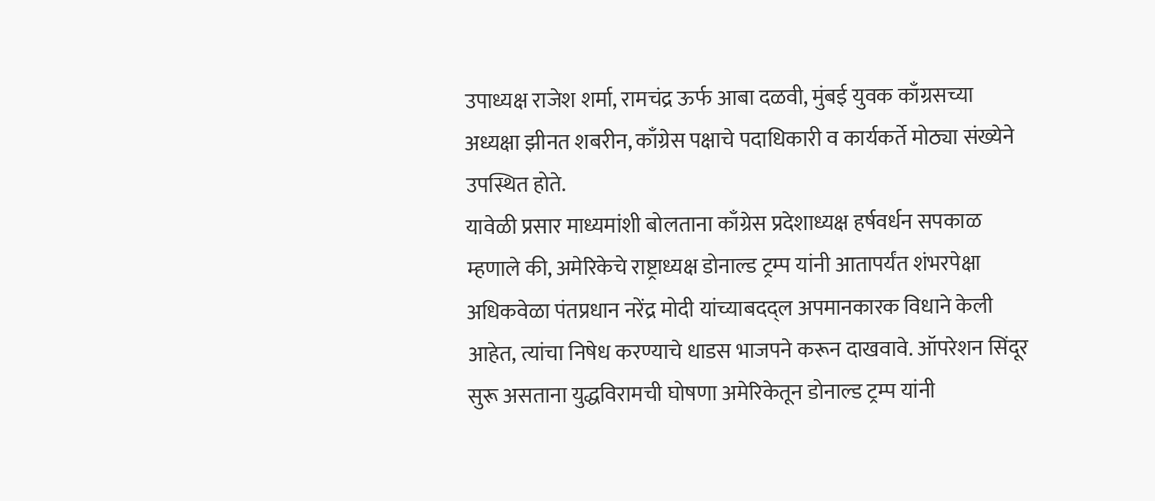उपाध्यक्ष राजेश शर्मा, रामचंद्र ऊर्फ आबा दळवी, मुंबई युवक काँग्रसच्या अध्यक्षा झीनत शबरीन, काँग्रेस पक्षाचे पदाधिकारी व कार्यकर्ते मोठ्या संख्येने उपस्थित होते.
यावेळी प्रसार माध्यमांशी बोलताना काँग्रेस प्रदेशाध्यक्ष हर्षवर्धन सपकाळ म्हणाले की, अमेरिकेचे राष्ट्राध्यक्ष डोनाल्ड ट्रम्प यांनी आतापर्यंत शंभरपेक्षा अधिकवेळा पंतप्रधान नरेंद्र मोदी यांच्याबदद्ल अपमानकारक विधाने केली आहेत, त्यांचा निषेध करण्याचे धाडस भाजपने करून दाखवावे. ऑपरेशन सिंदूर सुरू असताना युद्धविरामची घोषणा अमेरिकेतून डोनाल्ड ट्रम्प यांनी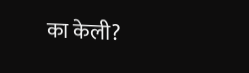का केली?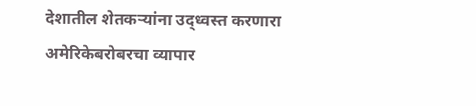देशातील शेतकऱ्यांना उद्ध्वस्त करणारा अमेरिकेबरोबरचा व्यापार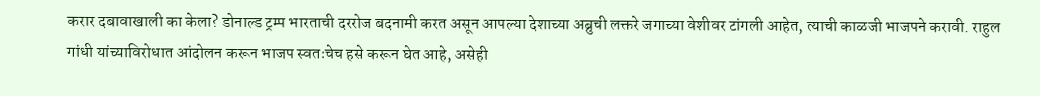करार दबावाखाली का केला? डोनाल्ड ट्रम्प भारताची दररोज बदनामी करत असून आपल्या देशाच्या अब्रुची लक्तरे जगाच्या वेशीवर टांगली आहेत, त्याची काळजी भाजपने करावी. राहुल गांधी यांच्याविरोधात आंदोलन करून भाजप स्वतःचेच हसे करून घेत आहे, असेही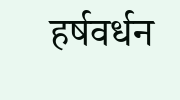हर्षवर्धन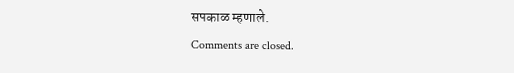सपकाळ म्हणाले.
Comments are closed.